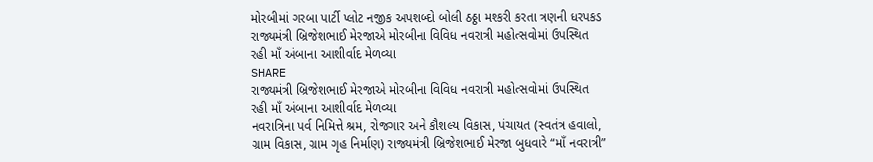મોરબીમાં ગરબા પાર્ટી પ્લોટ નજીક અપશબ્દો બોલી ઠઠ્ઠા મશ્કરી કરતા ત્રણની ધરપકડ
રાજ્યમંત્રી બ્રિજેશભાઈ મેરજાએ મોરબીના વિવિધ નવરાત્રી મહોત્સવોમાં ઉપસ્થિત રહી માઁ અંબાના આશીર્વાદ મેળવ્યા
SHARE
રાજ્યમંત્રી બ્રિજેશભાઈ મેરજાએ મોરબીના વિવિધ નવરાત્રી મહોત્સવોમાં ઉપસ્થિત રહી માઁ અંબાના આશીર્વાદ મેળવ્યા
નવરાત્રિના પર્વ નિમિત્તે શ્રમ, રોજગાર અને કૌશલ્ય વિકાસ, પંચાયત (સ્વતંત્ર હવાલો, ગ્રામ વિકાસ, ગ્રામ ગૃહ નિર્માણ) રાજ્યમંત્રી બ્રિજેશભાઈ મેરજા બુધવારે “માઁ નવરાત્રી”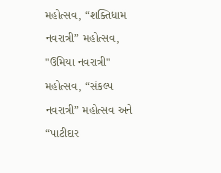મહોત્સવ, “શક્તિધામ નવરાત્રી” મહોત્સવ, "ઉમિયા નવરાત્રી" મહોત્સવ, “સંકલ્પ નવરાત્રી” મહોત્સવ અને “પાટીદાર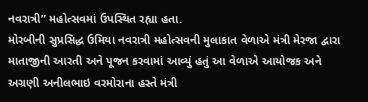નવરાત્રી” મહોત્સવમાં ઉપસ્થિત રહ્યા હતા.
મોરબીની સુપ્રસિદ્ધ ઉમિયા નવરાત્રી મહોત્સવની મુલાકાત વેળાએ મંત્રી મેરજા દ્વારા માતાજીની આરતી અને પૂજન કરવામાં આવ્યું હતું આ વેળાએ આયોજક અને અગ્રણી અનીલભાઇ વરમોરાના હસ્તે મંત્રી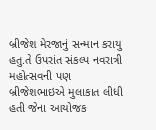બ્રીજેશ મેરજાનું સન્માન કરાયુ હતુ.તે ઉપરાંત સંકલ્પ નવરાત્રી મહોત્સવની પણ બ્રીજેશભાઇએ મુલાકાત લીધી હતી જેના આયોજક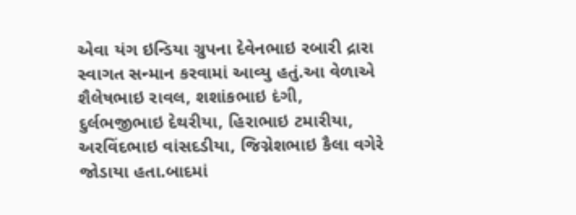એવા યંગ ઇન્ડિયા ગ્રુપના દેવેનભાઇ રબારી દ્રારા સ્વાગત સન્માન કરવામાં આવ્યુ હતું.આ વેળાએ શૈલેષભાઇ રાવલ, શશાંકભાઇ દંગી, દુર્લભજીભાઇ દેથરીયા, હિરાભાઇ ટમારીયા, અરવિંદભાઇ વાંસદડીયા, જિગ્નેશભાઇ કૈલા વગેરે જોડાયા હતા.બાદમાં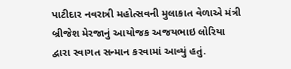પાટીદાર નવરાત્રી મહોત્સવની મુલાકાત વેળાએ મંત્રી બ્રીજેશ મેરજાનું આયોજક અજયભાઇ લોરિયા દ્વારા સ્વાગત સન્માન કરવામાં આવ્યું હતું.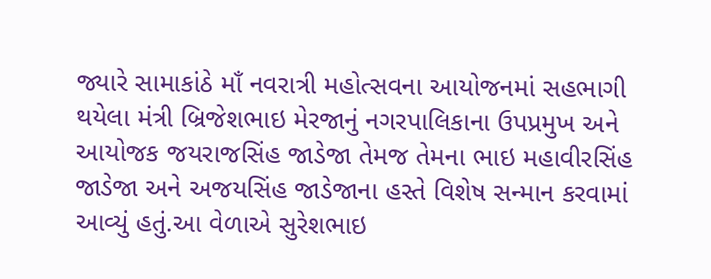જ્યારે સામાકાંઠે માઁ નવરાત્રી મહોત્સવના આયોજનમાં સહભાગી થયેલા મંત્રી બ્રિજેશભાઇ મેરજાનું નગરપાલિકાના ઉપપ્રમુખ અને આયોજક જયરાજસિંહ જાડેજા તેમજ તેમના ભાઇ મહાવીરસિંહ જાડેજા અને અજયસિંહ જાડેજાના હસ્તે વિશેષ સન્માન કરવામાં આવ્યું હતું.આ વેળાએ સુરેશભાઇ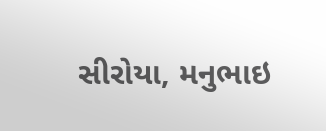સીરોયા, મનુભાઇ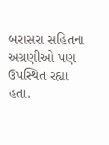બરાસરા સહિતના અગ્રણીઓ પણ ઉપસ્થિત રહ્યા હતા.